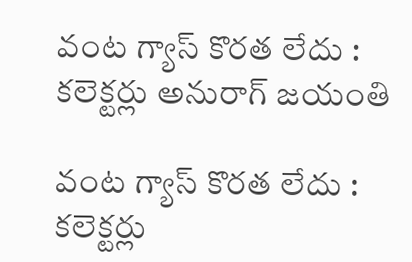వంట గ్యాస్ కొరత లేదు : కలెక్టర్లు అనురాగ్ జయంతి

వంట గ్యాస్ కొరత లేదు : కలెక్టర్లు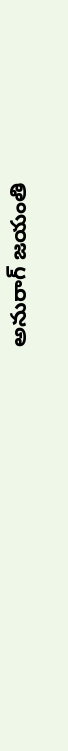అనురాగ్ జయంతి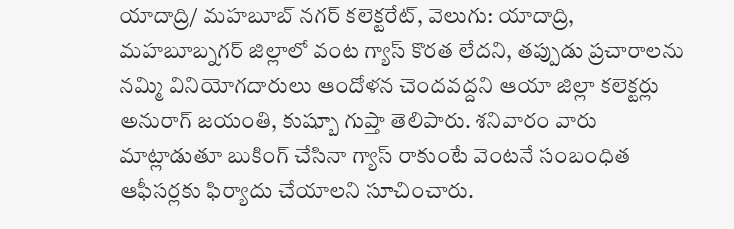యాదాద్రి/ మహబూబ్ నగర్ కలెక్టరేట్, వెలుగు: యాదాద్రి, మహబూబ్నగర్ జిల్లాలో వంట గ్యాస్ కొరత లేదని, తప్పుడు ప్రచారాలను నమ్మి వినియోగదారులు ఆందోళన చెందవద్దని ఆయా జిల్లా కలెక్టర్లు అనురాగ్ జయంతి, కుష్బూ గుప్తా తెలిపారు. శనివారం వారు మాట్లాడుతూ బుకింగ్ చేసినా గ్యాస్ రాకుంటే వెంటనే సంబంధిత ఆఫీసర్లకు ఫిర్యాదు చేయాలని సూచించారు.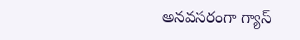అనవసరంగా గ్యాస్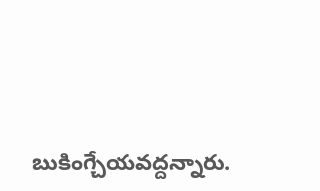బుకింగ్చేయవద్దన్నారు.